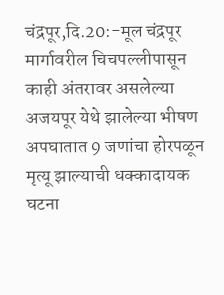चंद्रपूर,दि.20:-मूल चंद्रपूर मार्गावरील चिचपल्लीपासून काही अंतरावर असलेल्या अजयपूर येथे झालेल्या भीषण अपघातात 9 जणांचा होरपळून मृत्यू झाल्याची धक्कादायक घटना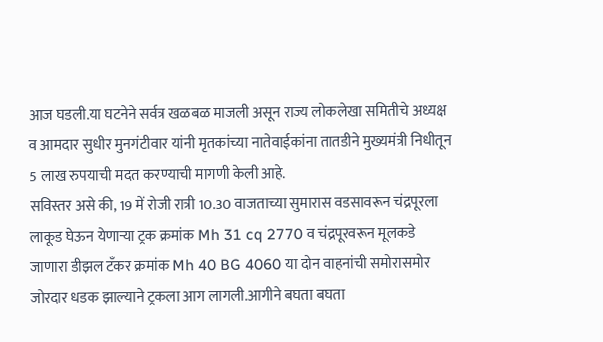आज घडली.या घटनेने सर्वत्र खळबळ माजली असून राज्य लोकलेखा समितीचे अध्यक्ष व आमदार सुधीर मुनगंटीवार यांनी मृतकांच्या नातेवाईकांना तातडीने मुख्यमंत्री निधीतून 5 लाख रुपयाची मदत करण्याची मागणी केली आहे.
सविस्तर असे की, 19 में रोजी रात्री 10.30 वाजताच्या सुमारास वडसावरून चंद्रपूरला लाकूड घेऊन येणाऱ्या ट्रक क्रमांक Mh 31 cq 2770 व चंद्रपूरवरून मूलकडे जाणारा डीझल टँकर क्रमांक Mh 40 BG 4060 या दोन वाहनांची समोरासमोर जोरदार धडक झाल्याने ट्रकला आग लागली.आगीने बघता बघता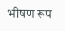भीषण रूप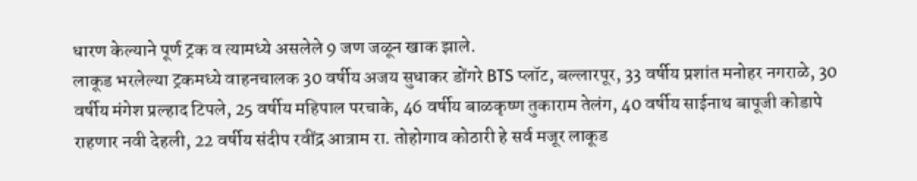धारण केल्याने पूर्ण ट्रक व त्यामध्ये असलेले 9 जण जळून खाक झाले.
लाकूड भरलेल्या ट्रकमध्ये वाहनचालक 30 वर्षीय अजय सुधाकर डोंगरे BTS प्लॉट, बल्लारपूर, 33 वर्षीय प्रशांत मनोहर नगराळे, 30 वर्षीय मंगेश प्रल्हाद टिपले, 25 वर्षीय महिपाल परचाके, 46 वर्षीय बाळकृष्ण तुकाराम तेलंग, 40 वर्षीय साईनाथ बापूजी कोडापे राहणार नवी देहली, 22 वर्षीय संदीप रवींद्र आत्राम रा. तोहोगाव कोठारी हे सर्व मजूर लाकूड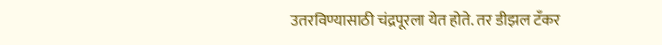उतरविण्यासाठी चंद्रपूरला येत होते. तर डीझल टँकर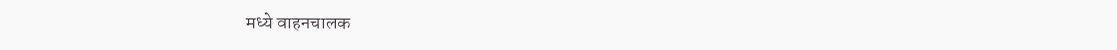मध्ये वाहनचालक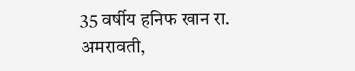35 वर्षीय हनिफ खान रा. अमरावती,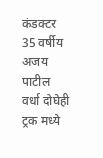कंडक्टर 35 वर्षीय अजय पाटील वर्धा दोघेही ट्रक मध्ये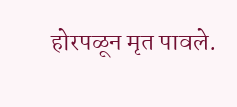होरपळून मृत पावले.